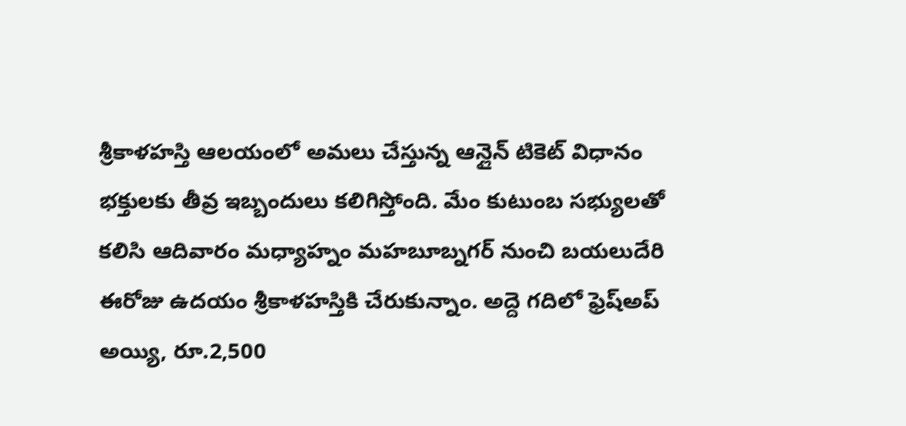శ్రీకాళహస్తి ఆలయంలో అమలు చేస్తున్న ఆన్లైన్ టికెట్ విధానం భక్తులకు తీవ్ర ఇబ్బందులు కలిగిస్తోంది. మేం కుటుంబ సభ్యులతో కలిసి ఆదివారం మధ్యాహ్నం మహబూబ్నగర్ నుంచి బయలుదేరి ఈరోజు ఉదయం శ్రీకాళహస్తికి చేరుకున్నాం. అద్దె గదిలో ఫ్రెష్అప్ అయ్యి, రూ.2,500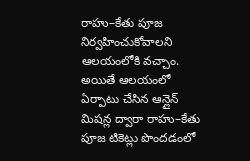రాహు–కేతు పూజ నిర్వహించుకోవాలని ఆలయంలోకి వచ్చాం. అయితే ఆలయంలో ఏర్పాటు చేసిన ఆన్లైన్ మిషన్ల ద్వారా రాహు–కేతు పూజ టికెట్లు పొందడంలో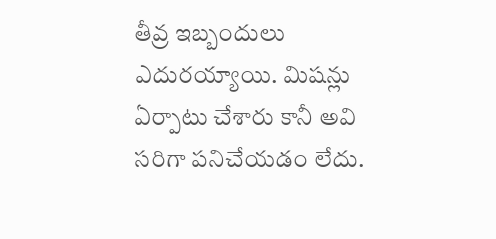తీవ్ర ఇబ్బందులు ఎదురయ్యాయి. మిషన్లు ఏర్పాటు చేశారు కానీ అవి సరిగా పనిచేయడం లేదు.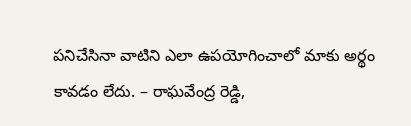పనిచేసినా వాటిని ఎలా ఉపయోగించాలో మాకు అర్థం కావడం లేదు. – రాఘవేంద్ర రెడ్డి,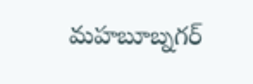మహబూబ్నగర్